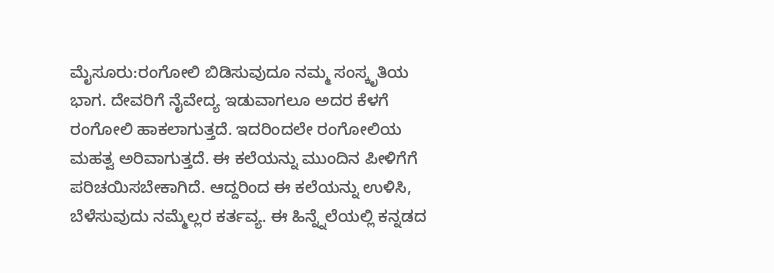ಮೈಸೂರು:ರಂಗೋಲಿ ಬಿಡಿಸುವುದೂ ನಮ್ಮ ಸಂಸ್ಕೃತಿಯ ಭಾಗ. ದೇವರಿಗೆ ನೈವೇದ್ಯ ಇಡುವಾಗಲೂ ಅದರ ಕೆಳಗೆ ರಂಗೋಲಿ ಹಾಕಲಾಗುತ್ತದೆ. ಇದರಿಂದಲೇ ರಂಗೋಲಿಯ ಮಹತ್ವ ಅರಿವಾಗುತ್ತದೆ. ಈ ಕಲೆಯನ್ನು ಮುಂದಿನ ಪೀಳಿಗೆಗೆ ಪರಿಚಯಿಸಬೇಕಾಗಿದೆ. ಆದ್ದರಿಂದ ಈ ಕಲೆಯನ್ನು ಉಳಿಸಿ, ಬೆಳೆಸುವುದು ನಮ್ಮೆಲ್ಲರ ಕರ್ತವ್ಯ. ಈ ಹಿನ್ನ್ನೆಲೆಯಲ್ಲಿ ಕನ್ನಡದ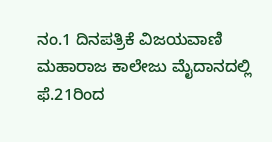ನಂ.1 ದಿನಪತ್ರಿಕೆ ವಿಜಯವಾಣಿ ಮಹಾರಾಜ ಕಾಲೇಜು ಮೈದಾನದಲ್ಲಿ ಫೆ.21ರಿಂದ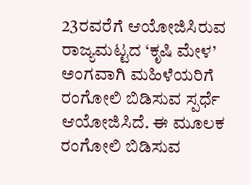23ರವರೆಗೆ ಆಯೋಜಿಸಿರುವ ರಾಜ್ಯಮಟ್ಟದ ‘ಕೃಷಿ ಮೇಳ’ ಅಂಗವಾಗಿ ಮಹಿಳೆಯರಿಗೆ ರಂಗೋಲಿ ಬಿಡಿಸುವ ಸ್ಪರ್ಧೆ ಆಯೋಜಿಸಿದೆ. ಈ ಮೂಲಕ ರಂಗೋಲಿ ಬಿಡಿಸುವ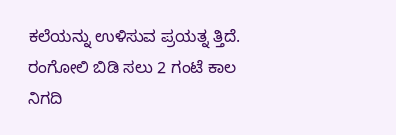ಕಲೆಯನ್ನು ಉಳಿಸುವ ಪ್ರಯತ್ನ ತ್ತಿದೆ.
ರಂಗೋಲಿ ಬಿಡಿ ಸಲು 2 ಗಂಟೆ ಕಾಲ ನಿಗದಿ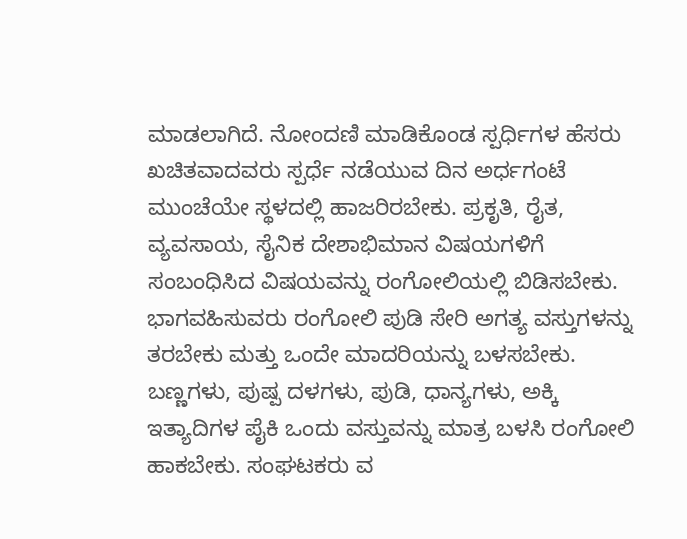ಮಾಡಲಾಗಿದೆ. ನೋಂದಣಿ ಮಾಡಿಕೊಂಡ ಸ್ಪರ್ಧಿಗಳ ಹೆಸರು ಖಚಿತವಾದವರು ಸ್ಪರ್ಧೆ ನಡೆಯುವ ದಿನ ಅರ್ಧಗಂಟೆ ಮುಂಚೆಯೇ ಸ್ಥಳದಲ್ಲಿ ಹಾಜರಿರಬೇಕು. ಪ್ರಕೃತಿ, ರೈತ, ವ್ಯವಸಾಯ, ಸೈನಿಕ ದೇಶಾಭಿಮಾನ ವಿಷಯಗಳಿಗೆ ಸಂಬಂಧಿಸಿದ ವಿಷಯವನ್ನು ರಂಗೋಲಿಯಲ್ಲಿ ಬಿಡಿಸಬೇಕು. ಭಾಗವಹಿಸುವರು ರಂಗೋಲಿ ಪುಡಿ ಸೇರಿ ಅಗತ್ಯ ವಸ್ತುಗಳನ್ನು ತರಬೇಕು ಮತ್ತು ಒಂದೇ ಮಾದರಿಯನ್ನು ಬಳಸಬೇಕು. ಬಣ್ಣಗಳು, ಪುಷ್ಪ ದಳಗಳು, ಪುಡಿ, ಧಾನ್ಯಗಳು, ಅಕ್ಕಿ ಇತ್ಯಾದಿಗಳ ಪೈಕಿ ಒಂದು ವಸ್ತುವನ್ನು ಮಾತ್ರ ಬಳಸಿ ರಂಗೋಲಿ ಹಾಕಬೇಕು. ಸಂಘಟಕರು ವ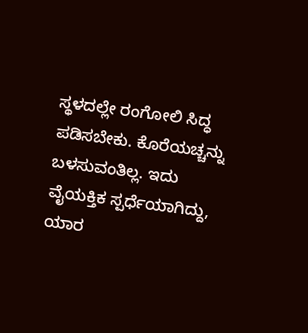ಸ್ಥಳದಲ್ಲೇ ರಂಗೋಲಿ ಸಿದ್ಧ ಪಡಿಸಬೇಕು. ಕೊರೆಯಚ್ಚನ್ನು ಬಳಸುವಂತಿಲ್ಲ. ಇದು ವೈಯಕ್ತಿಕ ಸ್ಪರ್ಧೆಯಾಗಿದ್ದು, ಯಾರ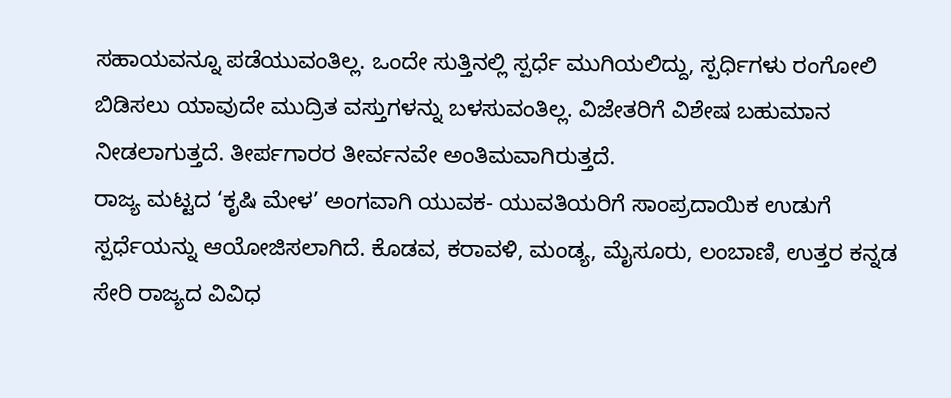ಸಹಾಯವನ್ನೂ ಪಡೆಯುವಂತಿಲ್ಲ. ಒಂದೇ ಸುತ್ತಿನಲ್ಲಿ ಸ್ಪರ್ಧೆ ಮುಗಿಯಲಿದ್ದು, ಸ್ಪರ್ಧಿಗಳು ರಂಗೋಲಿ ಬಿಡಿಸಲು ಯಾವುದೇ ಮುದ್ರಿತ ವಸ್ತುಗಳನ್ನು ಬಳಸುವಂತಿಲ್ಲ. ವಿಜೇತರಿಗೆ ವಿಶೇಷ ಬಹುಮಾನ ನೀಡಲಾಗುತ್ತದೆ. ತೀರ್ಪಗಾರರ ತೀರ್ವನವೇ ಅಂತಿಮವಾಗಿರುತ್ತದೆ.
ರಾಜ್ಯ ಮಟ್ಟದ ‘ಕೃಷಿ ಮೇಳ’ ಅಂಗವಾಗಿ ಯುವಕ- ಯುವತಿಯರಿಗೆ ಸಾಂಪ್ರದಾಯಿಕ ಉಡುಗೆ ಸ್ಪರ್ಧೆಯನ್ನು ಆಯೋಜಿಸಲಾಗಿದೆ. ಕೊಡವ, ಕರಾವಳಿ, ಮಂಡ್ಯ, ಮೈಸೂರು, ಲಂಬಾಣಿ, ಉತ್ತರ ಕನ್ನಡ ಸೇರಿ ರಾಜ್ಯದ ವಿವಿಧ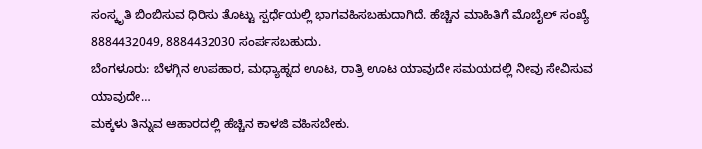ಸಂಸ್ಕೃತಿ ಬಿಂಬಿಸುವ ಧಿರಿಸು ತೊಟ್ಟು ಸ್ಪರ್ಧೆಯಲ್ಲಿ ಭಾಗವಹಿಸಬಹುದಾಗಿದೆ. ಹೆಚ್ಚಿನ ಮಾಹಿತಿಗೆ ಮೊಬೈಲ್ ಸಂಖ್ಯೆ 8884432049, 8884432030 ಸಂರ್ಪಸಬಹುದು.
ಬೆಂಗಳೂರು: ಬೆಳಗ್ಗಿನ ಉಪಹಾರ, ಮಧ್ಯಾಹ್ನದ ಊಟ, ರಾತ್ರಿ ಊಟ ಯಾವುದೇ ಸಮಯದಲ್ಲಿ ನೀವು ಸೇವಿಸುವ ಯಾವುದೇ…
ಮಕ್ಕಳು ತಿನ್ನುವ ಆಹಾರದಲ್ಲಿ ಹೆಚ್ಚಿನ ಕಾಳಜಿ ವಹಿಸಬೇಕು.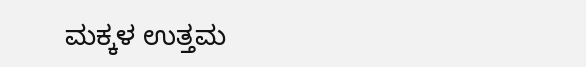ಮಕ್ಕಳ ಉತ್ತಮ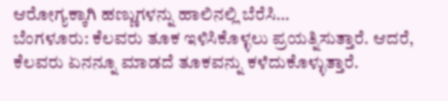ಆರೋಗ್ಯಕ್ಕಾಗಿ ಹಣ್ಣುಗಳನ್ನು ಹಾಲಿನಲ್ಲಿ ಬೆರೆಸಿ…
ಬೆಂಗಳೂರು: ಕೆಲವರು ತೂಕ ಇಳಿಸಿಕೊಳ್ಳಲು ಪ್ರಯತ್ನಿಸುತ್ತಾರೆ. ಆದರೆ, ಕೆಲವರು ಏನನ್ನೂ ಮಾಡದೆ ತೂಕವನ್ನು ಕಳೆದುಕೊಳ್ಳುತ್ತಾರೆ.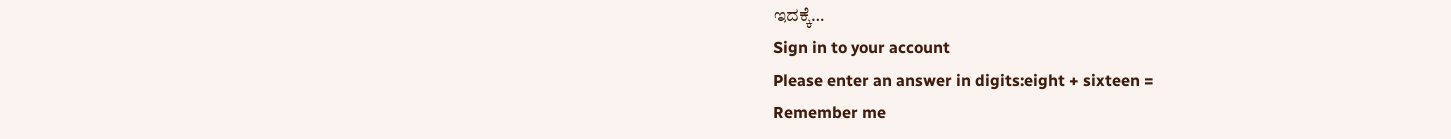ಇದಕ್ಕೆ…
Sign in to your account
Please enter an answer in digits:eight + sixteen =
Remember me